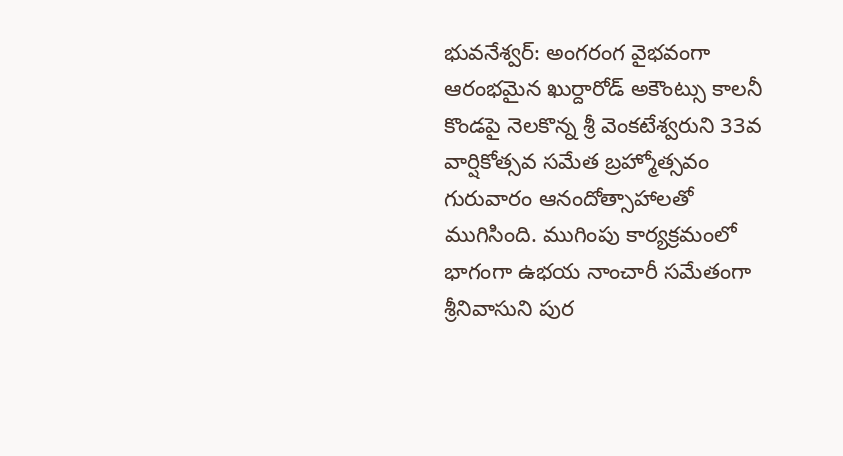భువనేశ్వర్: అంగరంగ వైభవంగా ఆరంభమైన ఖుర్దారోడ్ అకౌంట్సు కాలనీ కొండపై నెలకొన్న శ్రీ వెంకటేశ్వరుని 33వ వార్షికోత్సవ సమేత బ్రహ్మోత్సవం గురువారం ఆనందోత్సాహాలతో ముగిసింది. ముగింపు కార్యక్రమంలో భాగంగా ఉభయ నాంచారీ సమేతంగా శ్రీనివాసుని పుర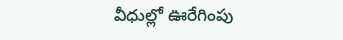వీధుల్లో ఊరేగింపు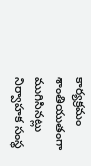కార్యక్రమం శాంతియుతంగా ముగిసినట్లు నిర్వాహక సంస్థ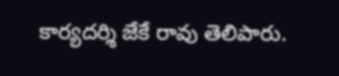కార్యదర్శి జేకే రావు తెలిపారు.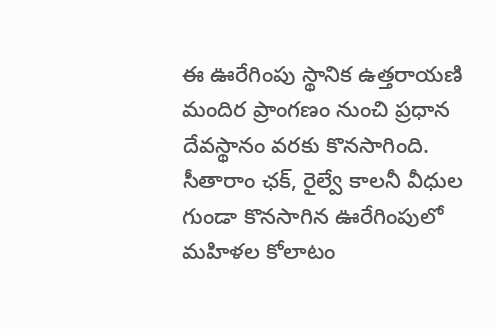ఈ ఊరేగింపు స్థానిక ఉత్తరాయణి మందిర ప్రాంగణం నుంచి ప్రధాన దేవస్థానం వరకు కొనసాగింది. సీతారాం ఛక్, రైల్వే కాలనీ వీధుల గుండా కొనసాగిన ఊరేగింపులో మహిళల కోలాటం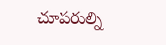చూపరుల్ని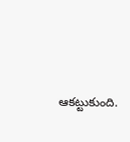ఆకట్టుకుంది.